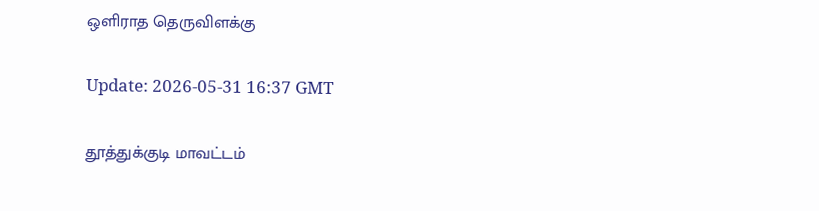ஒளிராத தெருவிளக்கு

Update: 2026-05-31 16:37 GMT

தூத்துக்குடி மாவட்டம்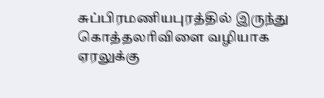சுப்பிரமணியபுரத்தில் இருந்து கொத்தலரிவிளை வழியாக ஏரலுக்கு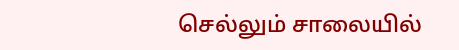செல்லும் சாலையில்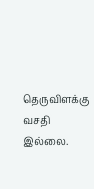தெருவிளக்கு வசதி இல்லை.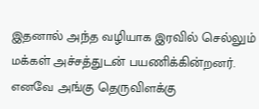இதனால் அந்த வழியாக இரவில் செல்லும் மக்கள் அச்சத்துடன் பயணிக்கின்றனர். எனவே அங்கு தெருவிளக்கு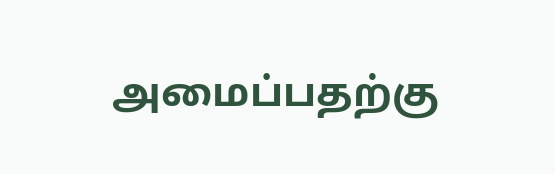அமைப்பதற்கு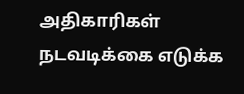அதிகாரிகள் நடவடிக்கை எடுக்க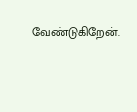வேண்டுகிறேன்.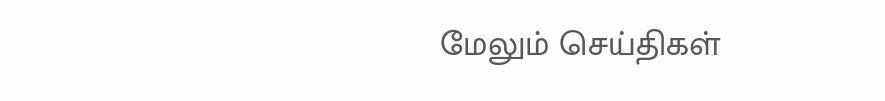மேலும் செய்திகள்